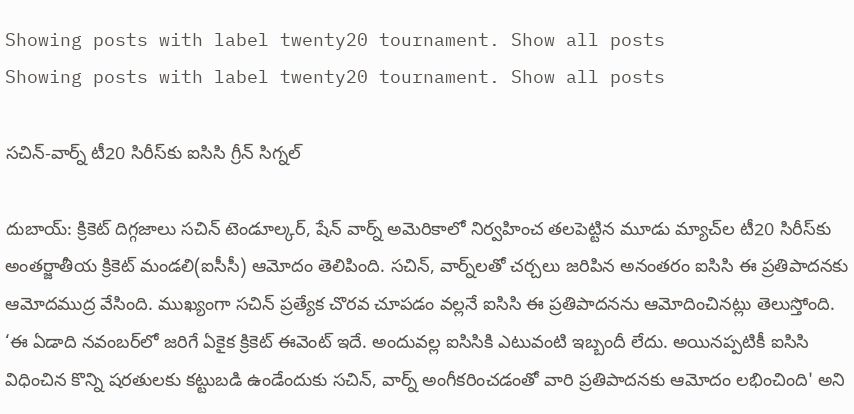Showing posts with label twenty20 tournament. Show all posts
Showing posts with label twenty20 tournament. Show all posts

సచిన్‌-వార్న్‌ టీ20 సిరీస్‌కు ఐసిసి గ్రీన్ సిగ్నల్

దుబాయ్‌: క్రికెట్ దిగ్గజాలు సచిన్‌ టెండూల్కర్‌, షేన్‌ వార్న్‌ అమెరికాలో నిర్వహించ తలపెట్టిన మూడు మ్యాచ్‌ల టీ20 సిరీస్‌కు అంతర్జాతీయ క్రికెట్ మండలి(ఐసీసీ) ఆమోదం తెలిపింది. సచిన్, వార్న్‌లతో చర్చలు జరిపిన అనంతరం ఐసిసి ఈ ప్రతిపాదనకు ఆమోదముద్ర వేసింది. ముఖ్యంగా సచిన్ ప్రత్యేక చొరవ చూపడం వల్లనే ఐసిసి ఈ ప్రతిపాదనను ఆమోదించినట్లు తెలుస్తోంది. ‘ఈ ఏడాది నవంబర్‌లో జరిగే ఏకైక క్రికెట్ ఈవెంట్ ఇదే. అందువల్ల ఐసిసికి ఎటువంటి ఇబ్బందీ లేదు. అయినప్పటికీ ఐసిసి విధించిన కొన్ని షరతులకు కట్టుబడి ఉండేందుకు సచిన్, వార్న్ అంగీకరించడంతో వారి ప్రతిపాదనకు ఆమోదం లభించింది' అని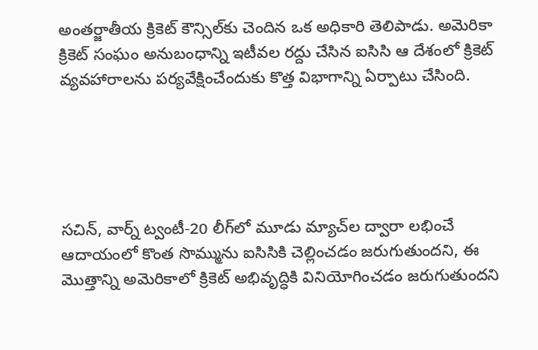అంతర్జాతీయ క్రికెట్ కౌన్సిల్‌కు చెందిన ఒక అధికారి తెలిపాడు. అమెరికా క్రికెట్ సంఘం అనుబంధాన్ని ఇటీవల రద్దు చేసిన ఐసిసి ఆ దేశంలో క్రికెట్ వ్యవహారాలను పర్యవేక్షించేందుకు కొత్త విభాగాన్ని ఏర్పాటు చేసింది.





సచిన్, వార్న్ ట్వంటీ-20 లీగ్‌లో మూడు మ్యాచ్‌ల ద్వారా లభించే ఆదాయంలో కొంత సొమ్మును ఐసిసికి చెల్లించడం జరుగుతుందని, ఈ మొత్తాన్ని అమెరికాలో క్రికెట్ అభివృద్ధికి వినియోగించడం జరుగుతుందని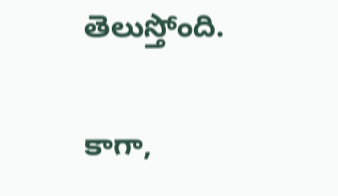తెలుస్తోంది.

కాగా,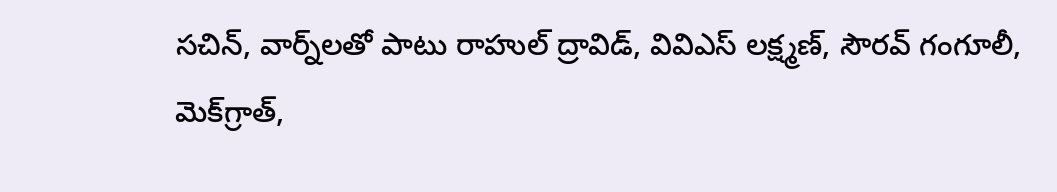సచిన్‌, వార్న్‌లతో పాటు రాహుల్ ద్రావిడ్‌, వివిఎస్ లక్ష్మణ్‌, సౌరవ్ గంగూలీ, మెక్‌గ్రాత్‌,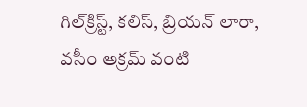గిల్‌క్రిస్ట్‌, కలిస్‌, బ్రియన్ లారా, వసీం అక్రమ్‌ వంటి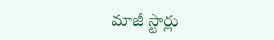మాజీ స్టార్లు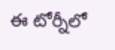ఈ టోర్నీలో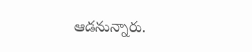ఆడనున్నారు.